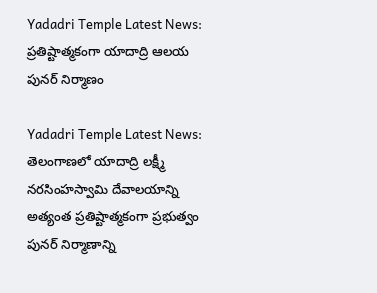Yadadri Temple Latest News: ప్రతిష్టాత్మకంగా యాదాద్రి ఆలయ పునర్ నిర్మాణం

Yadadri Temple Latest News: తెలంగాణలో యాదాద్రి లక్ష్మీ నరసింహస్వామి దేవాలయాన్ని అత్యంత ప్రతిష్టాత్మకంగా ప్రభుత్వం పునర్ నిర్మాణాన్ని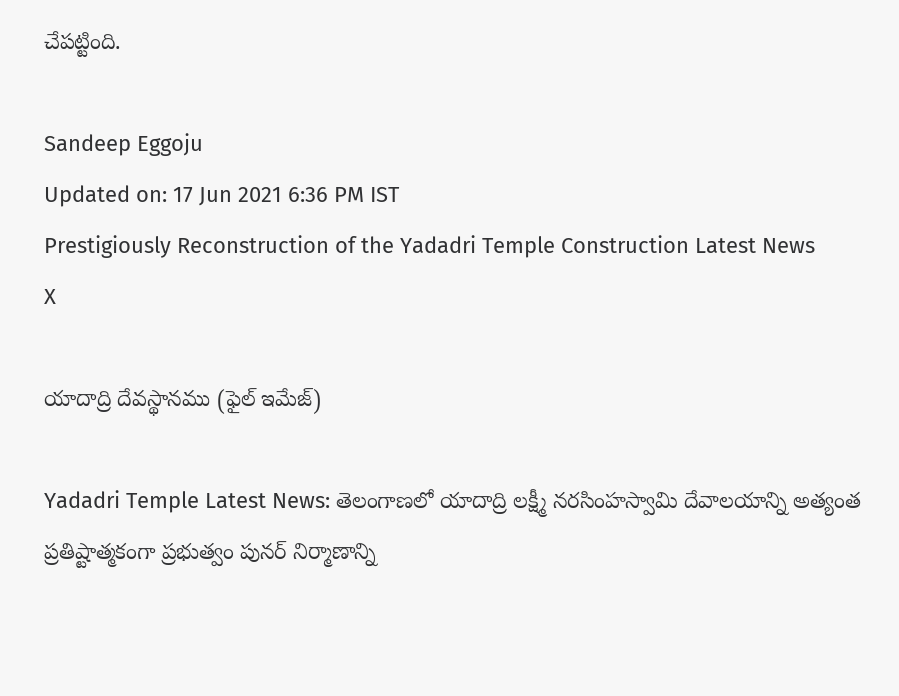చేపట్టింది.

Sandeep Eggoju
Updated on: 17 Jun 2021 6:36 PM IST
Prestigiously Reconstruction of the Yadadri Temple Construction Latest News
X

యాదాద్రి దేవస్థానము (ఫైల్ ఇమేజ్)

Yadadri Temple Latest News: తెలంగాణలో యాదాద్రి లక్ష్మీ నరసింహస్వామి దేవాలయాన్ని అత్యంత ప్రతిష్టాత్మకంగా ప్రభుత్వం పునర్ నిర్మాణాన్ని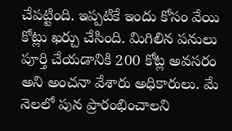చేపట్టింది. ఇప్పటికే ఇందు కోసం వేయి కోట్లు ఖర్చు చేసింది. మిగిలిన పనులు పూర్తి చేయడానికి 200 కోట్ల అవసరం అని అంచనా వేశారు అధికారులు. మే నెలలో పున ప్రారంభించాలని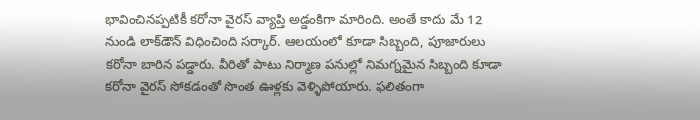భావించినప్పటికీ కరోనా వైరస్ వ్యాప్తి అడ్డంకిగా మారింది. అంతే కాదు మే 12 నుండి లాక్‌డౌన్ విధించింది సర్కార్. ఆలయంలో కూడా సిబ్బంది, పూజారులు కరోనా బారిన పడ్డారు. వీరితో పాటు నిర్మాణ పనుల్లో నిమగ్నమైన సిబ్బంది కూడా కరోనా వైరస్ సోకడంతో సొంత ఊళ్లకు వెళ్ళిపోయారు. ఫలితంగా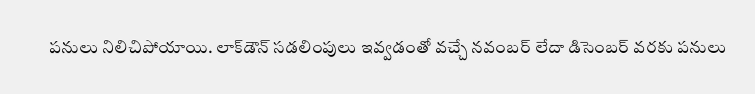పనులు నిలిచిపోయాయి. లాక్‌డౌన్ సడలింపులు ఇవ్వడంతో వచ్చే నవంబర్ లేదా డిసెంబర్ వరకు పనులు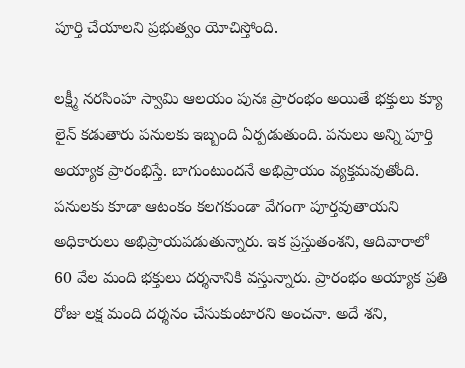పూర్తి చేయాలని ప్రభుత్వం యోచిస్తోంది.

లక్ష్మీ నరసింహ స్వామి ఆలయం పునః ప్రారంభం అయితే భక్తులు క్యూ లైన్ కడుతారు పనులకు ఇబ్బంది ఏర్పడుతుంది. పనులు అన్ని పూర్తి అయ్యాక ప్రారంభిస్తే. బాగుంటుందనే అభిప్రాయం వ్యక్తమవుతోంది. పనులకు కూడా ఆటంకం కలగకుండా వేగంగా పూర్తవుతాయని అధికారులు అభిప్రాయపడుతున్నారు. ఇక ప్రస్తుతంశని, ఆదివారాలో 60 వేల మంది భక్తులు దర్శనానికి వస్తున్నారు. ప్రారంభం అయ్యాక ప్రతి రోజు లక్ష మంది దర్శనం చేసుకుంటారని అంచనా. అదే శని,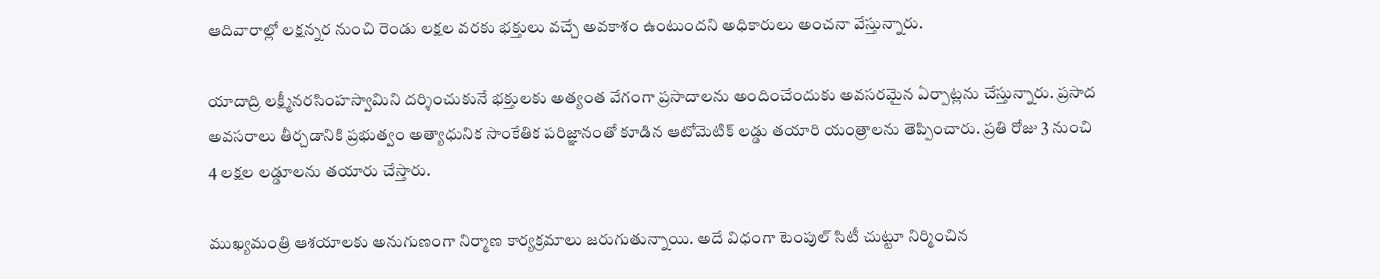ఆదివారాల్లో లక్షన్నర నుంచి రెండు లక్షల వరకు భక్తులు వచ్చే అవకాశం ఉంటుందని అధికారులు అంచనా వేస్తున్నారు.

యాదాద్రి లక్ష్మీనరసింహస్వామిని దర్శించుకునే భక్తులకు అత్యంత వేగంగా ప్రసాదాలను అందించేందుకు అవసరమైన ఏర్పాట్లను చేస్తున్నారు. ప్రసాద అవసరాలు తీర్చడానికి ప్రభుత్వం అత్యాధునిక సాంకేతిక పరిజ్ఞానంతో కూడిన ఆటోమెటిక్ లడ్డు తయారి యంత్రాలను తెప్పించారు. ప్రతి రోజు 3 నుంచి 4 లక్షల లడ్డూలను తయారు చేస్తారు.

ముఖ్యమంత్రి ఆశయాలకు అనుగుణంగా నిర్మాణ కార్యక్రమాలు జరుగుతున్నాయి. అదే విధంగా టెంపుల్ సిటీ చుట్టూ నిర్మించిన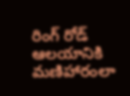రింగ్ రోడ్ ఆలయానికి మణిహారంలా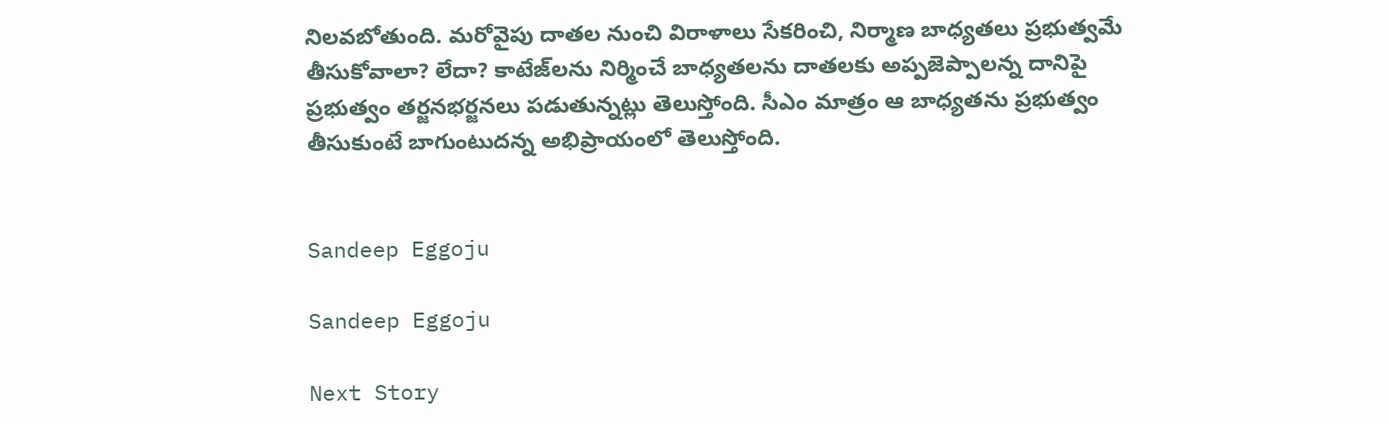నిలవబోతుంది. మరోవైపు దాతల నుంచి విరాళాలు సేకరించి, నిర్మాణ బాధ్యతలు ప్రభుత్వమే తీసుకోవాలా? లేదా? కాటేజ్‌లను నిర్మించే బాధ్యతలను దాతలకు అప్పజెప్పాలన్న దానిపై ప్రభుత్వం తర్జనభర్జనలు పడుతున్నట్లు తెలుస్తోంది. సీఎం మాత్రం ఆ బాధ్యతను ప్రభుత్వం తీసుకుంటే బాగుంటుదన్న అభిప్రాయంలో తెలుస్తోంది.


Sandeep Eggoju

Sandeep Eggoju

Next Story